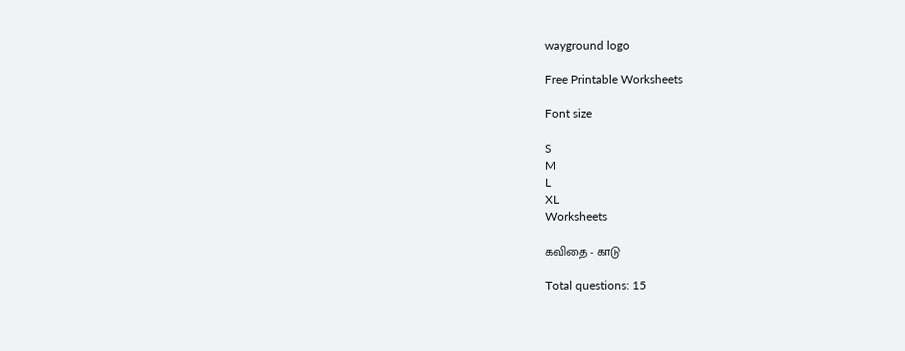wayground logo

Free Printable Worksheets

Font size

S
M
L
XL
Worksheets

கவிதை - காடு

Total questions: 15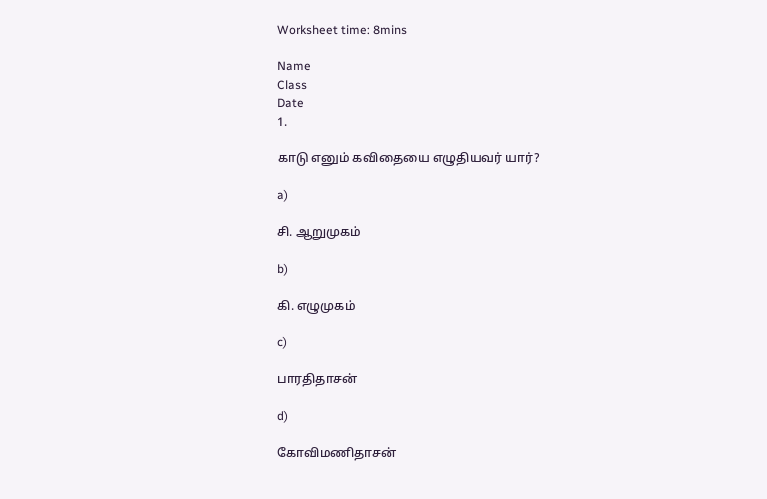Worksheet time: 8mins

Name
Class
Date
1.

காடு எனும் கவிதையை எழுதியவர் யார்?

a)

சி. ஆறுமுகம்

b)

கி. எழுமுகம்

c)

பாரதிதாசன்

d)

கோவிமணிதாசன்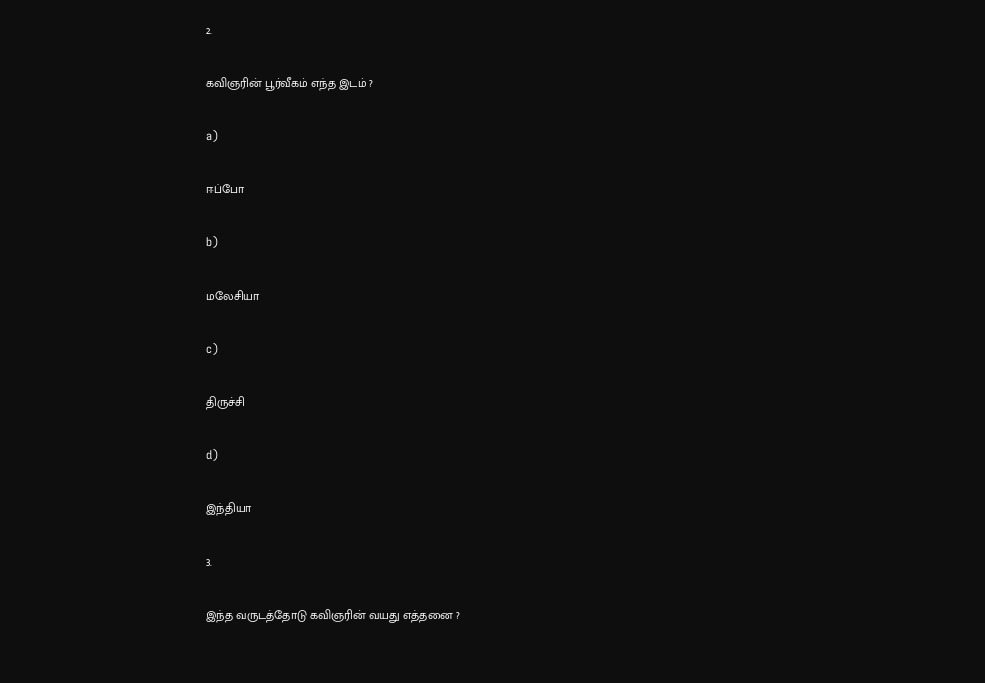2.

கவிஞரின் பூர்வீகம் எந்த இடம் ?

a)

ஈப்போ

b)

மலேசியா

c)

திருச்சி

d)

இந்தியா

3.

இந்த வருடத்தோடு கவிஞரின் வயது எத்தனை ?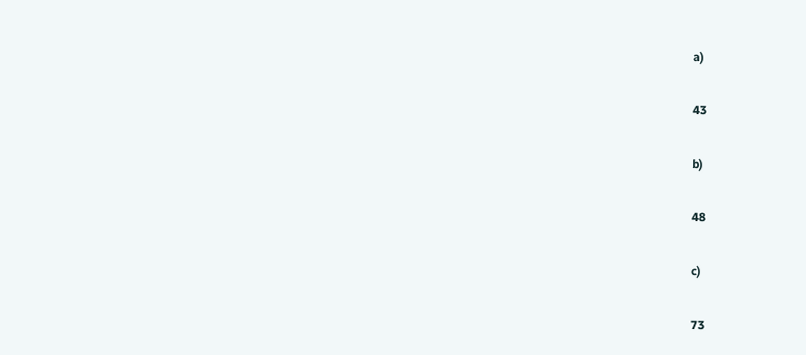a)

43

b)

48

c)

73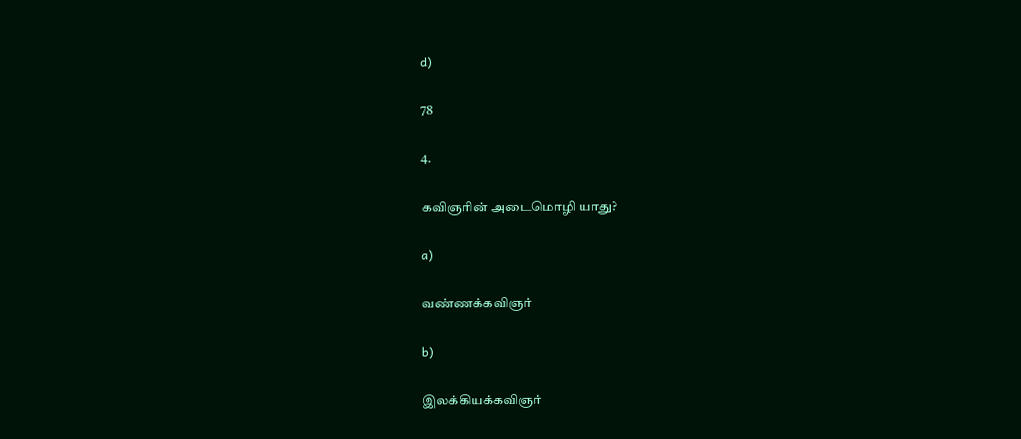d)

78

4.

கவிஞரின் அடைமொழி யாது?

a)

வண்ணக்கவிஞர்

b)

இலக்கியக்கவிஞர்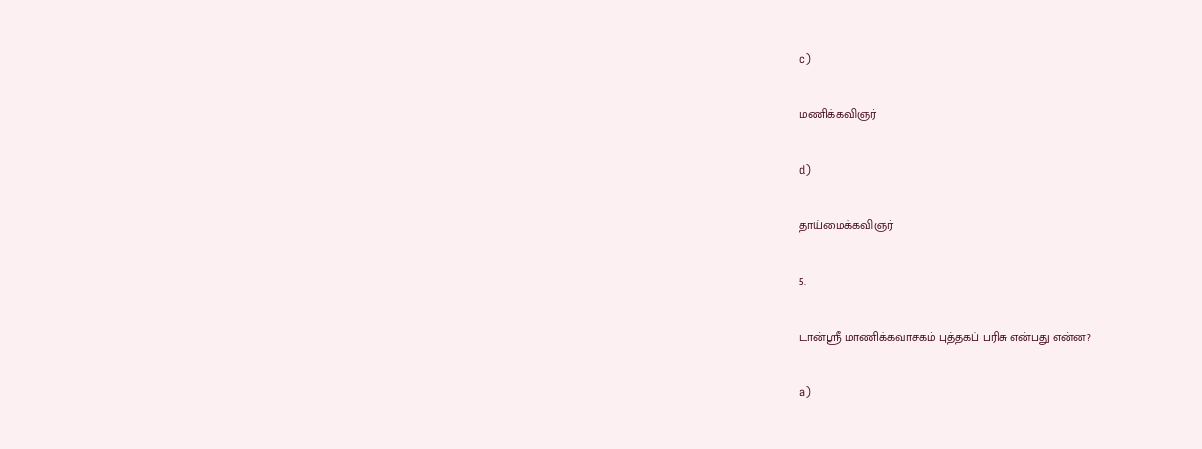c)

மணிக்கவிஞர்

d)

தாய்மைக்கவிஞர்

5.

டான்ஶ்ரீ மாணிக்கவாசகம் புத்தகப் பரிசு என்பது என்ன?

a)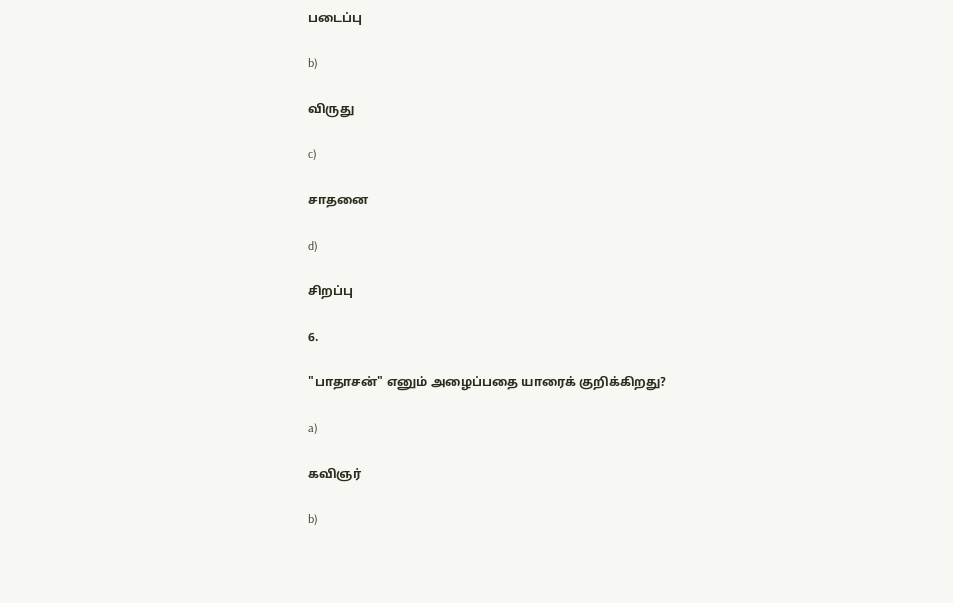படைப்பு

b)

விருது

c)

சாதனை

d)

சிறப்பு

6.

"பாதாசன்" எனும் அழைப்பதை யாரைக் குறிக்கிறது?

a)

கவிஞர்

b)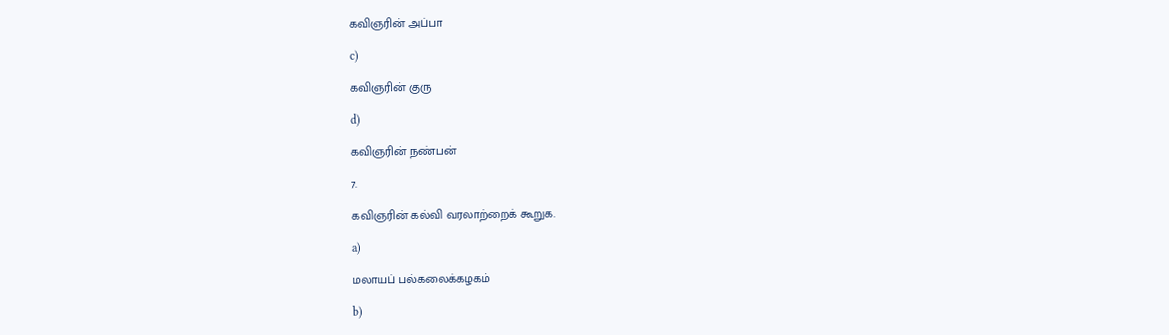கவிஞரின் அப்பா

c)

கவிஞரின் குரு

d)

கவிஞரின் நண்பன்

7.

கவிஞரின் கல்வி வரலாற்றைக் கூறுக.

a)

மலாயப் பல்கலைக்கழகம்

b)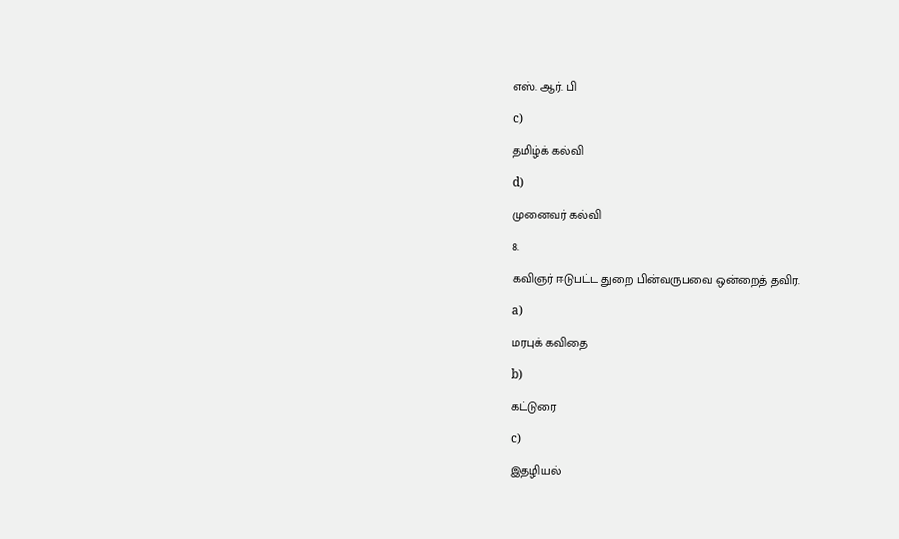எஸ். ஆர். பி

c)

தமிழ்க் கல்வி

d)

முனைவர் கல்வி

8.

கவிஞர் ஈடுபட்ட துறை பின்வருபவை ஒன்றைத் தவிர.

a)

மரபுக் கவிதை

b)

கட்டுரை

c)

இதழியல்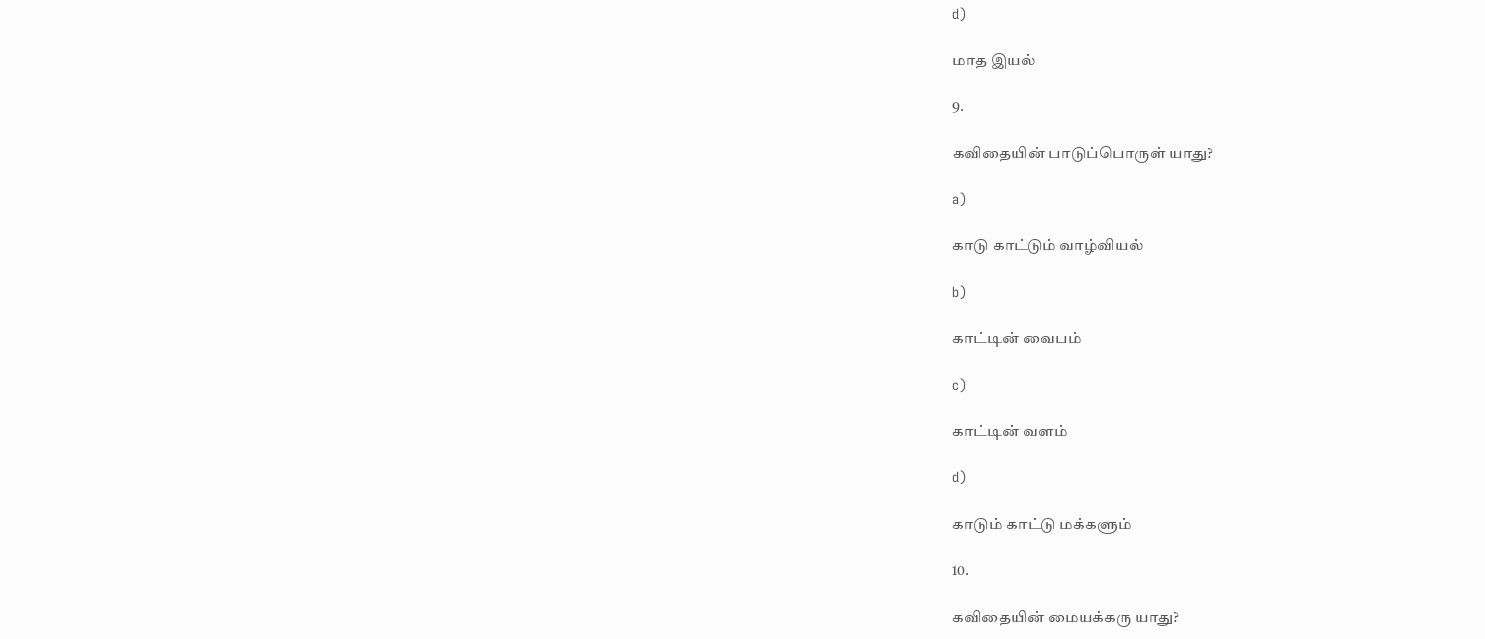d)

மாத இயல்

9.

கவிதையின் பாடுப்பொருள் யாது?

a)

காடு காட்டும் வாழ்வியல்

b)

காட்டின் வைபம்

c)

காட்டின் வளம்

d)

காடும் காட்டு மக்களும்

10.

கவிதையின் மையக்கரு யாது?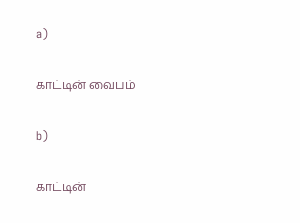a)

காட்டின் வைபம்

b)

காட்டின்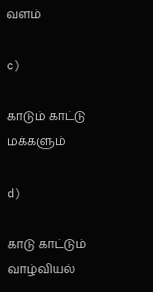வளம்

c)

காடும் காட்டு மக்களும்

d)

காடு காட்டும் வாழ்வியல்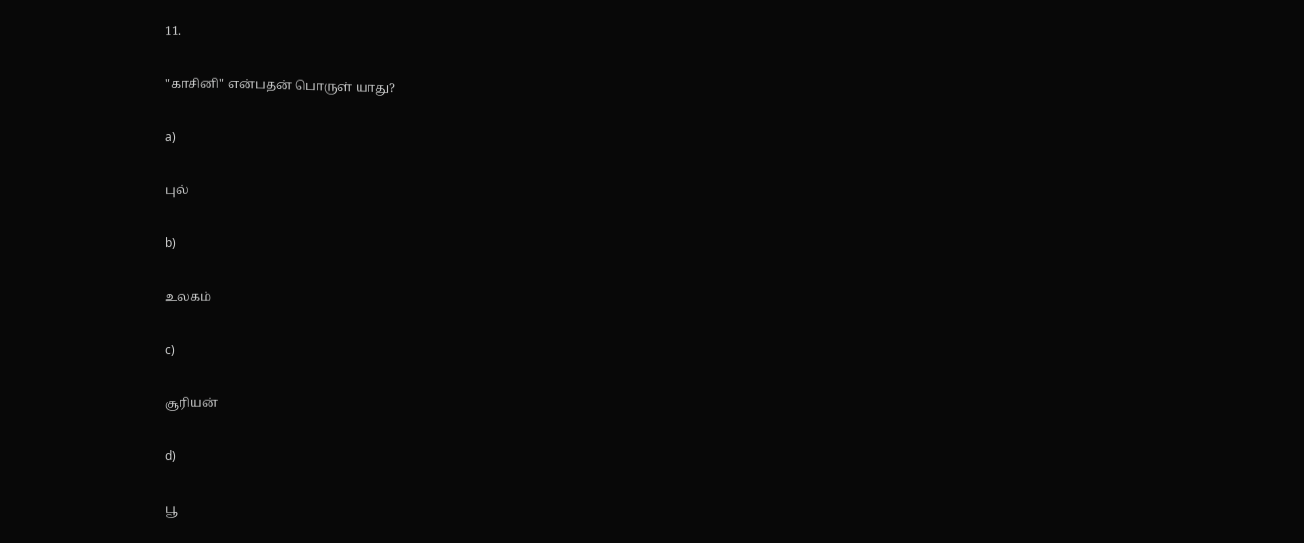11.

"காசினி" என்பதன் பொருள் யாது?

a)

புல்

b)

உலகம்

c)

சூரியன்

d)

பூ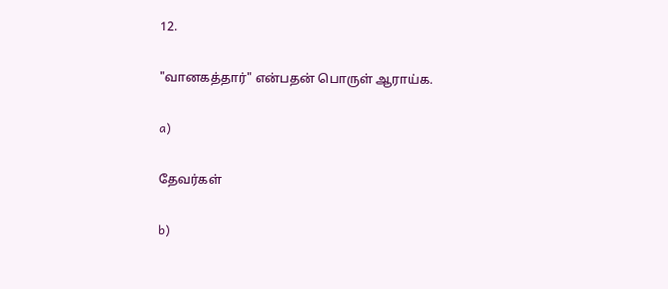12.

"வானகத்தார்" என்பதன் பொருள் ஆராய்க.

a)

தேவர்கள்

b)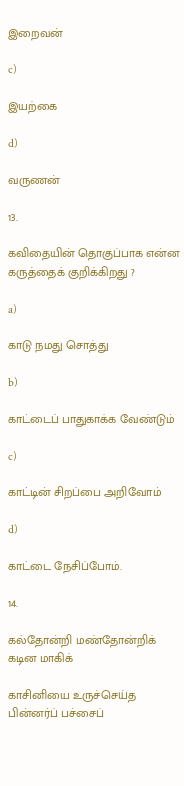இறைவன்

c)

இயற்கை

d)

வருணன்

13.

கவிதையின் தொகுப்பாக என்ன கருத்தைக் குறிக்கிறது ?

a)

காடு நமது சொத்து

b)

காட்டைப் பாதுகாக்க வேண்டும்

c)

காட்டின் சிறப்பை அறிவோம்

d)

காட்டை நேசிப்போம்.

14.

கல்தோன்றி மண்தோன்றிக் கடின மாகிக்

காசினியை உருச்செய்த பின்னர்ப் பச்சைப்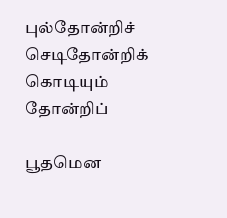புல்தோன்றிச் செடிதோன்றிக் கொடியும் தோன்றிப்

பூதமென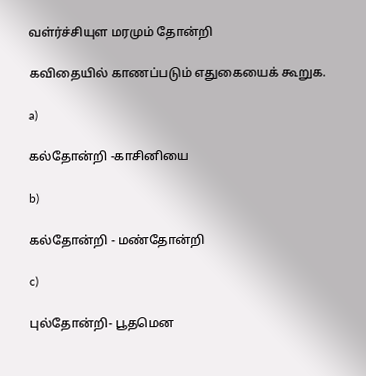வள்ர்ச்சியுள மரமும் தோன்றி

கவிதையில் காணப்படும் எதுகையைக் கூறுக.

a)

கல்தோன்றி -காசினியை

b)

கல்தோன்றி - மண்தோன்றி

c)

புல்தோன்றி- பூதமென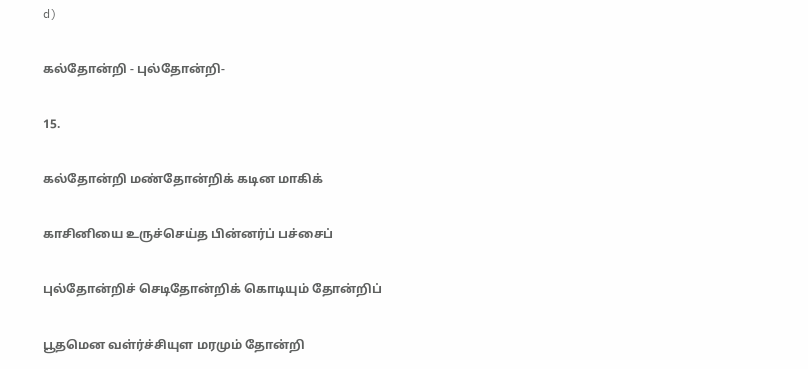d)

கல்தோன்றி - புல்தோன்றி-

15.

கல்தோன்றி மண்தோன்றிக் கடின மாகிக்

காசினியை உருச்செய்த பின்னர்ப் பச்சைப்

புல்தோன்றிச் செடிதோன்றிக் கொடியும் தோன்றிப்

பூதமென வள்ர்ச்சியுள மரமும் தோன்றி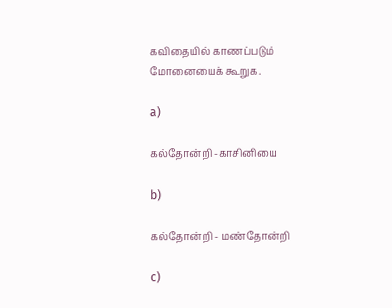கவிதையில் காணப்படும் மோனையைக் கூறுக.

a)

கல்தோன்றி -காசினியை

b)

கல்தோன்றி - மண்தோன்றி

c)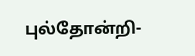புல்தோன்றி-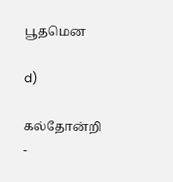பூதமென

d)

கல்தோன்றி -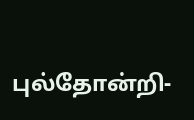புல்தோன்றி-